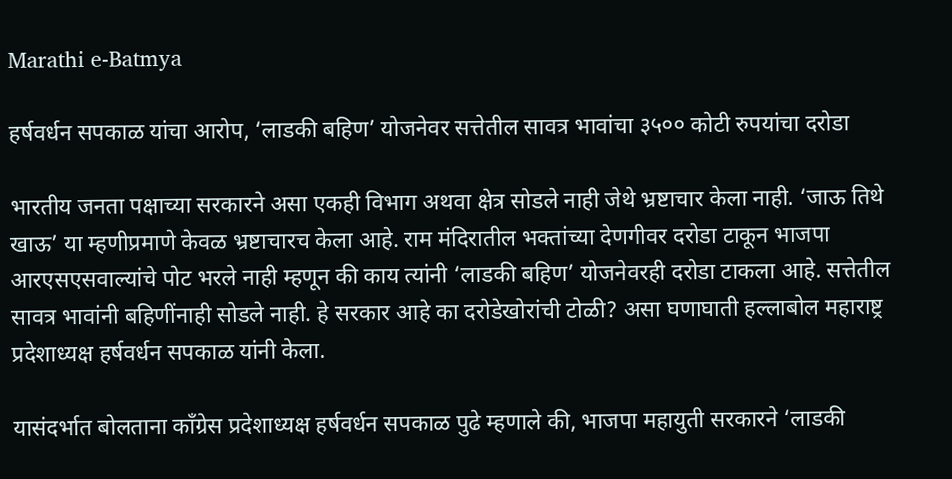Marathi e-Batmya

हर्षवर्धन सपकाळ यांचा आरोप, ‘लाडकी बहिण’ योजनेवर सत्तेतील सावत्र भावांचा ३५०० कोटी रुपयांचा दरोडा

भारतीय जनता पक्षाच्या सरकारने असा एकही विभाग अथवा क्षेत्र सोडले नाही जेथे भ्रष्टाचार केला नाही. ‘जाऊ तिथे खाऊ’ या म्हणीप्रमाणे केवळ भ्रष्टाचारच केला आहे. राम मंदिरातील भक्तांच्या देणगीवर दरोडा टाकून भाजपा आरएसएसवाल्यांचे पोट भरले नाही म्हणून की काय त्यांनी ‘लाडकी बहिण’ योजनेवरही दरोडा टाकला आहे. सत्तेतील सावत्र भावांनी बहिणींनाही सोडले नाही. हे सरकार आहे का दरोडेखोरांची टोळी? असा घणाघाती हल्लाबोल महाराष्ट्र प्रदेशाध्यक्ष हर्षवर्धन सपकाळ यांनी केला.

यासंदर्भात बोलताना काँग्रेस प्रदेशाध्यक्ष हर्षवर्धन सपकाळ पुढे म्हणाले की, भाजपा महायुती सरकारने ‘लाडकी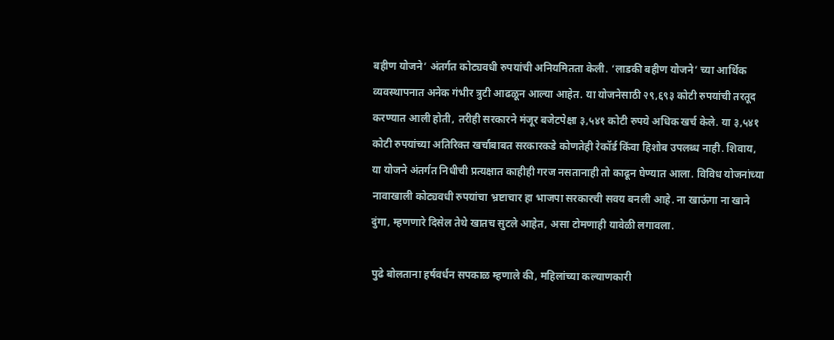बहीण योजने’ अंतर्गत कोट्यवधी रुपयांची अनियमितता केली. ‘लाडकी बहीण योजने’ च्या आर्थिक व्यवस्थापनात अनेक गंभीर त्रुटी आढळून आल्या आहेत. या योजनेसाठी २९,६९३ कोटी रुपयांची तरतूद करण्यात आली होती, तरीही सरकारने मंजूर बजेटपेक्षा ३,५४१ कोटी रुपये अधिक खर्च केले. या ३,५४१ कोटी रुपयांच्या अतिरिक्त खर्चाबाबत सरकारकडे कोणतेही रेकॉर्ड किंवा हिशोब उपलब्ध नाही. शिवाय, या योजने अंतर्गत निधीची प्रत्यक्षात काहीही गरज नसतानाही तो काढून घेण्यात आला. विविध योजनांच्या नावाखाली कोट्यवधी रुपयांचा भ्रष्टाचार हा भाजपा सरकारची सवय बनली आहे. ना खाऊंगा ना खाने दुंगा, म्हणणारे दिसेल तेथे खातच सुटले आहेत, असा टोमणाही यावेळी लगावला.

पुढे बोलताना हर्षवर्धन सपकाळ म्हणाले की, महिलांच्या कल्याणकारी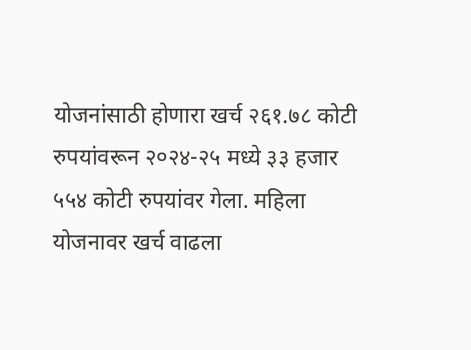योजनांसाठी होणारा खर्च २६१.७८ कोटी रुपयांवरून २०२४-२५ मध्ये ३३ हजार ५५४ कोटी रुपयांवर गेला. महिला योजनावर खर्च वाढला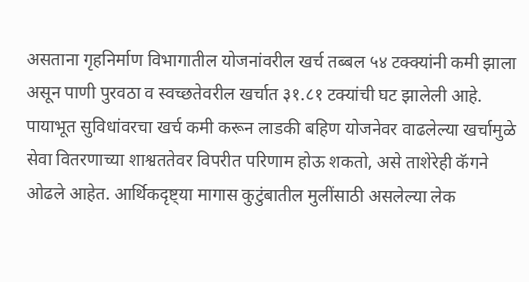असताना गृहनिर्माण विभागातील योजनांवरील खर्च तब्बल ५४ टक्क्यांनी कमी झाला असून पाणी पुरवठा व स्वच्छतेवरील खर्चात ३१.८१ टक्यांची घट झालेली आहे. पायाभूत सुविधांवरचा खर्च कमी करून लाडकी बहिण योजनेवर वाढलेल्या खर्चामुळे सेवा वितरणाच्या शाश्वततेवर विपरीत परिणाम होऊ शकतो, असे ताशेरेही कॅगने ओढले आहेत. आर्थिकदृष्ट्या मागास कुटुंबातील मुलींसाठी असलेल्या लेक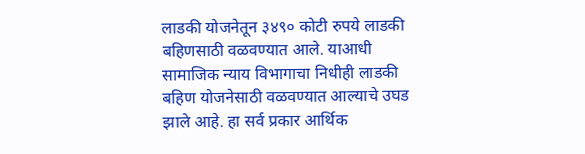लाडकी योजनेतून ३४९० कोटी रुपये लाडकी बहिणसाठी वळवण्यात आले. याआधी सामाजिक न्याय विभागाचा निधीही लाडकी बहिण योजनेसाठी वळवण्यात आल्याचे उघड झाले आहे. हा सर्व प्रकार आर्थिक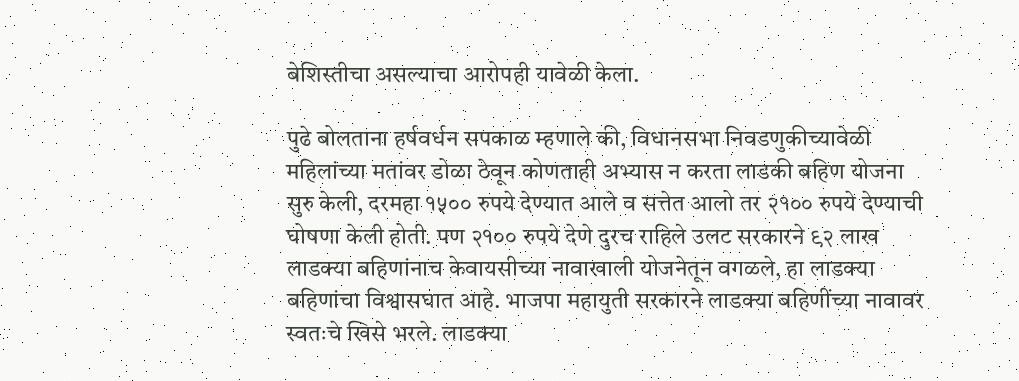बेशिस्तीचा असल्याचा आरोपही यावेळी केला.

पुढे बोलताना हर्षवर्धन सपकाळ म्हणाले की, विधानसभा निवडणुकीच्यावेळी महिलांच्या मतांवर डोळा ठेवून कोणताही अभ्यास न करता लाडकी बहिण योजना सुरु केली, दरमहा १५०० रुपये देण्यात आले व सत्तेत आलो तर २१०० रुपये देण्याची घोषणा केली होती. पण २१०० रुपये देणे दुरच राहिले उलट सरकारने ९२ लाख लाडक्या बहिणांनाच केवायसीच्या नावाखाली योजनेतून वगळले, हा लाडक्या बहिणांचा विश्वासघात आहे. भाजपा महायुती सरकारने लाडक्या बहिणींच्या नावावर स्वतःचे खिसे भरले. लाडक्या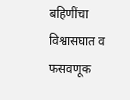बहिणींचा विश्वासघात व फसवणूक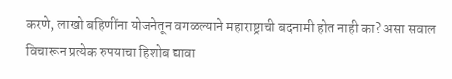करणे, लाखो बहिणींना योजनेतून वगळल्याने महाराष्ट्राची बदनामी होत नाही का? असा सवाल विचारून प्रत्येक रुपयाचा हिशोब द्यावा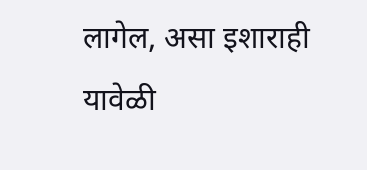लागेल, असा इशाराही यावेळी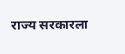राज्य सरकारला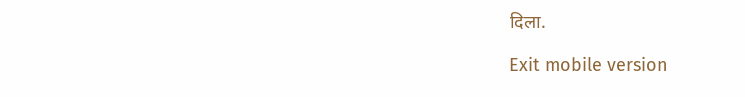दिला.

Exit mobile version